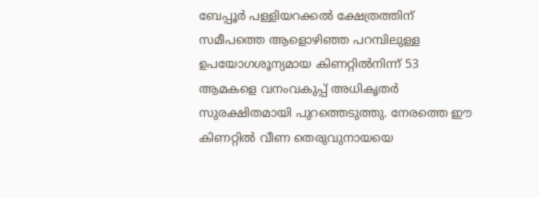ബേപ്പൂർ പള്ളിയറക്കൽ ക്ഷേത്രത്തിന് സമീപത്തെ ആളൊഴിഞ്ഞ പറമ്പിലുള്ള ഉപയോഗശൂന്യമായ കിണറ്റിൽനിന്ന് 53 ആമകളെ വനംവകുപ്പ് അധികൃതർ സുരക്ഷിതമായി പുറത്തെടുത്തു. നേരത്തെ ഈ കിണറ്റിൽ വീണ തെരുവുനായയെ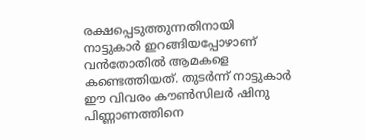രക്ഷപ്പെടുത്തുന്നതിനായി നാട്ടുകാർ ഇറങ്ങിയപ്പോഴാണ് വൻതോതിൽ ആമകളെ കണ്ടെത്തിയത്. തുടർന്ന് നാട്ടുകാർ ഈ വിവരം കൗൺസിലർ ഷിനു പിണ്ണാണത്തിനെ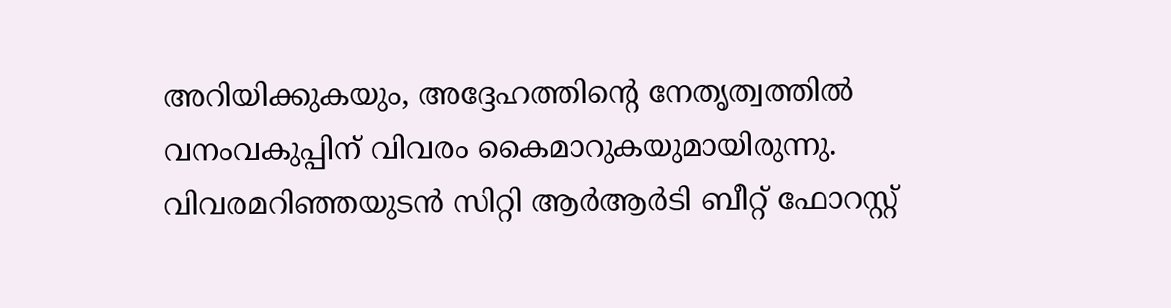അറിയിക്കുകയും, അദ്ദേഹത്തിന്റെ നേതൃത്വത്തിൽ വനംവകുപ്പിന് വിവരം കൈമാറുകയുമായിരുന്നു.
വിവരമറിഞ്ഞയുടൻ സിറ്റി ആർആർടി ബീറ്റ് ഫോറസ്റ്റ്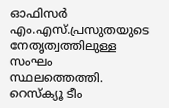ഓഫിസർ എം.എസ്.പ്രസുതയുടെ നേതൃത്വത്തിലുള്ള സംഘം സ്ഥലത്തെത്തി. റെസ്ക്യൂ ടീം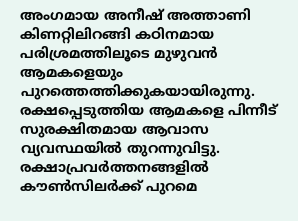അംഗമായ അനീഷ് അത്താണി കിണറ്റിലിറങ്ങി കഠിനമായ പരിശ്രമത്തിലൂടെ മുഴുവൻ ആമകളെയും പുറത്തെത്തിക്കുകയായിരുന്നു. രക്ഷപ്പെടുത്തിയ ആമകളെ പിന്നീട് സുരക്ഷിതമായ ആവാസ വ്യവസ്ഥയിൽ തുറന്നുവിട്ടു. രക്ഷാപ്രവർത്തനങ്ങളിൽ കൗൺസിലർക്ക് പുറമെ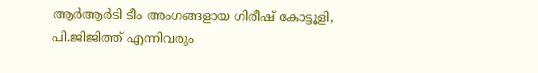ആർആർടി ടീം അംഗങ്ങളായ ഗിരീഷ് കോട്ടൂളി, പി.ജിജിത്ത് എന്നിവരും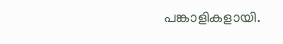പങ്കാളികളായി.